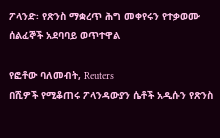ፖላንድ፡ የጽንስ ማቋረጥ ሕግ መቀየሩን የተቃወሙ ሰልፈኞች አደባባይ ወጥተዋል

የፎቶው ባለመብት, Reuters
በሺዎች የሚቆጠሩ ፖላንዳውያን ሴቶች አዲሱን የጽንስ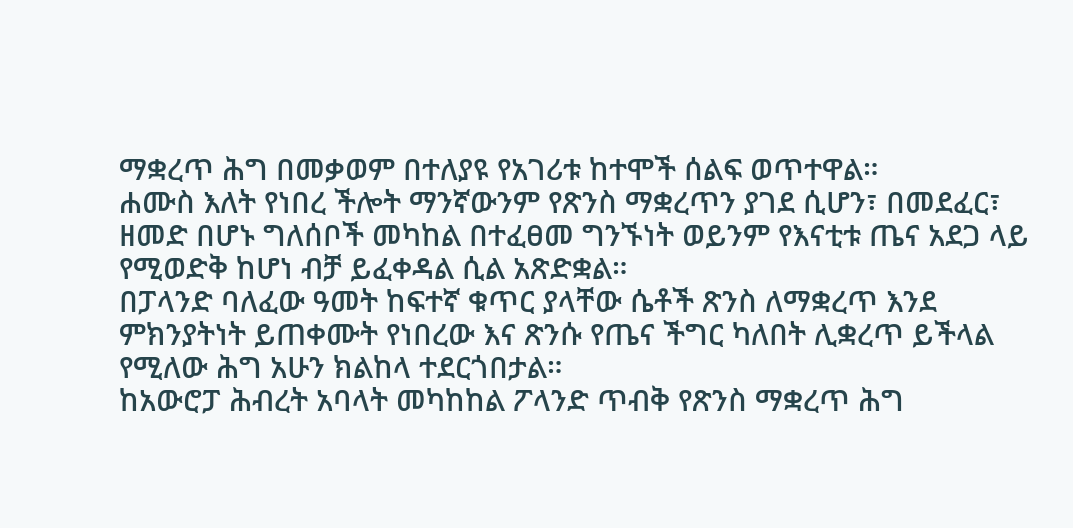ማቋረጥ ሕግ በመቃወም በተለያዩ የአገሪቱ ከተሞች ሰልፍ ወጥተዋል።
ሐሙስ እለት የነበረ ችሎት ማንኛውንም የጽንስ ማቋረጥን ያገደ ሲሆን፣ በመደፈር፣ ዘመድ በሆኑ ግለሰቦች መካከል በተፈፀመ ግንኙነት ወይንም የእናቲቱ ጤና አደጋ ላይ የሚወድቅ ከሆነ ብቻ ይፈቀዳል ሲል አጽድቋል።
በፓላንድ ባለፈው ዓመት ከፍተኛ ቁጥር ያላቸው ሴቶች ጽንስ ለማቋረጥ እንደ ምክንያትነት ይጠቀሙት የነበረው እና ጽንሱ የጤና ችግር ካለበት ሊቋረጥ ይችላል የሚለው ሕግ አሁን ክልከላ ተደርጎበታል።
ከአውሮፓ ሕብረት አባላት መካከከል ፖላንድ ጥብቅ የጽንስ ማቋረጥ ሕግ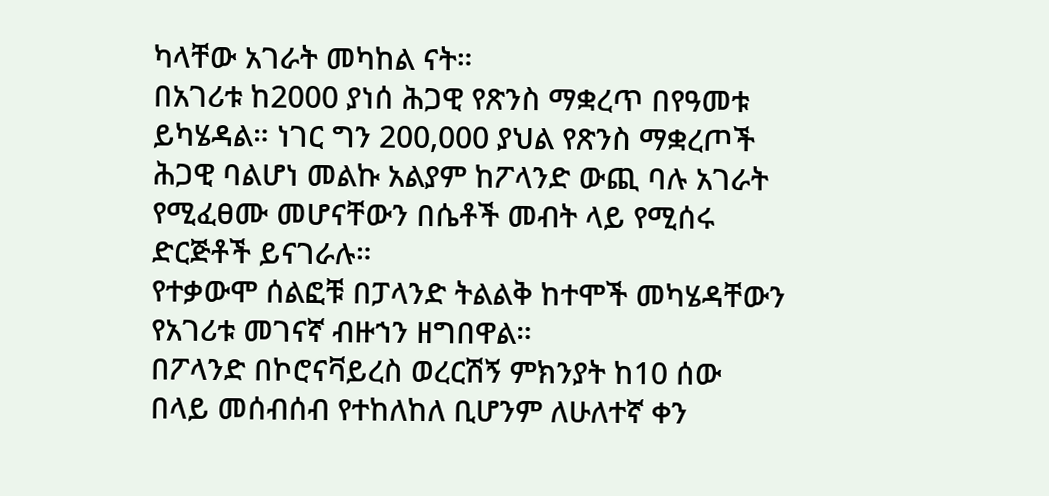ካላቸው አገራት መካከል ናት።
በአገሪቱ ከ2000 ያነሰ ሕጋዊ የጽንስ ማቋረጥ በየዓመቱ ይካሄዳል። ነገር ግን 200,000 ያህል የጽንስ ማቋረጦች ሕጋዊ ባልሆነ መልኩ አልያም ከፖላንድ ውጪ ባሉ አገራት የሚፈፀሙ መሆናቸውን በሴቶች መብት ላይ የሚሰሩ ድርጅቶች ይናገራሉ።
የተቃውሞ ሰልፎቹ በፓላንድ ትልልቅ ከተሞች መካሄዳቸውን የአገሪቱ መገናኛ ብዙኀን ዘግበዋል።
በፖላንድ በኮሮናቫይረስ ወረርሽኝ ምክንያት ከ10 ሰው በላይ መሰብሰብ የተከለከለ ቢሆንም ለሁለተኛ ቀን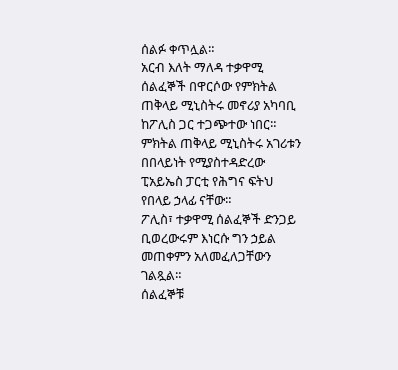ሰልፉ ቀጥሏል።
አርብ እለት ማለዳ ተቃዋሚ ሰልፈኞች በዋርሶው የምክትል ጠቅላይ ሚኒስትሩ መኖሪያ አካባቢ ከፖሊስ ጋር ተጋጭተው ነበር።
ምክትል ጠቅላይ ሚኒስትሩ አገሪቱን በበላይነት የሚያስተዳድረው ፒአይኤስ ፓርቲ የሕግና ፍትህ የበላይ ኃላፊ ናቸው።
ፖሊስ፣ ተቃዋሚ ሰልፈኞች ድንጋይ ቢወረውሩም እነርሱ ግን ኃይል መጠቀምን አለመፈለጋቸውን ገልጿል።
ሰልፈኞቹ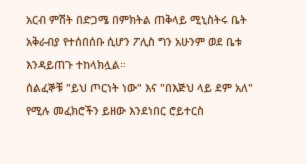አርብ ምሽት በድጋሜ በምክትል ጠቅላይ ሚኒስትሩ ቤት አቅራብያ የተሰበሰቡ ሲሆን ፖሊስ ግን አሁንም ወደ ቤቱ እንዳይጠጉ ተከላክሏል።
ሰልፈኞቹ "ይህ ጦርነት ነው" እና "በእጅህ ላይ ደም አለ" የሚሉ መፈክሮችን ይዘው እንደነበር ሮይተርስ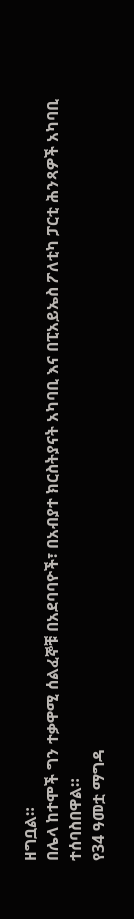ዘግቧል።
በሌላ ከተሞች ግን ተቃዋሚ ሰልፈኞቹ በአደባባዮች፣ በአብያተ ክርስትያናት አካባቢ እና በፒአይኤስ ፖለቲካ ፓርቲ ሕንጻዎች አካባቢ ተሰባስበዋል።
የ34 ዓመቷ ማግዳ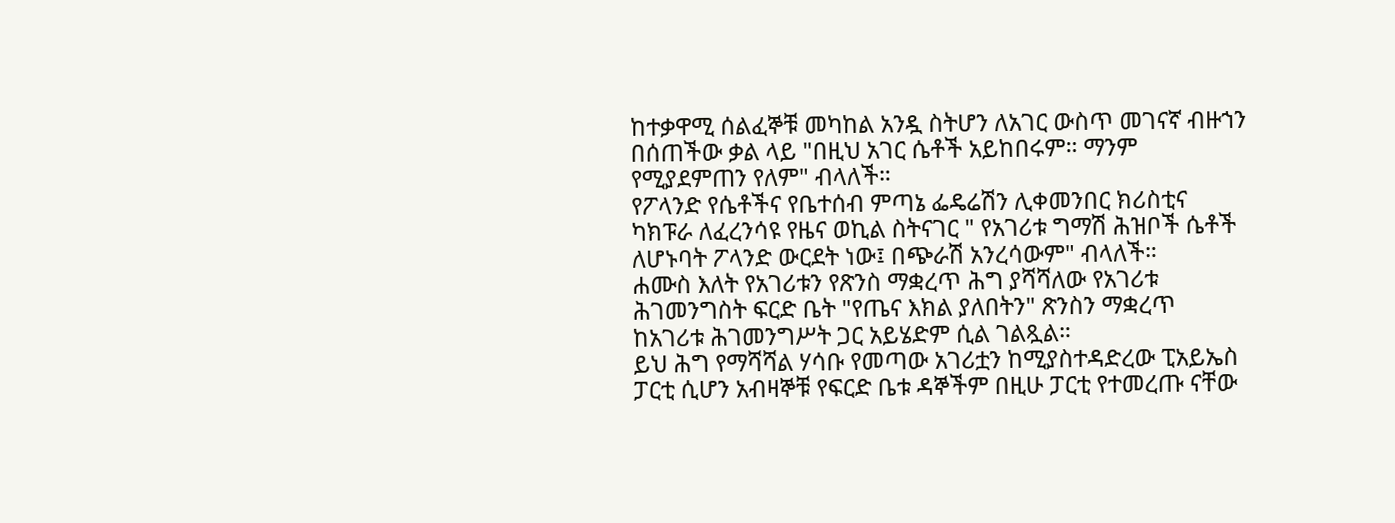ከተቃዋሚ ሰልፈኞቹ መካከል አንዷ ስትሆን ለአገር ውስጥ መገናኛ ብዙኀን በሰጠችው ቃል ላይ "በዚህ አገር ሴቶች አይከበሩም። ማንም የሚያደምጠን የለም" ብላለች።
የፖላንድ የሴቶችና የቤተሰብ ምጣኔ ፌዴሬሽን ሊቀመንበር ክሪስቲና ካክፑራ ለፈረንሳዩ የዜና ወኪል ስትናገር " የአገሪቱ ግማሽ ሕዝቦች ሴቶች ለሆኑባት ፖላንድ ውርደት ነው፤ በጭራሽ አንረሳውም" ብላለች።
ሐሙስ እለት የአገሪቱን የጽንስ ማቋረጥ ሕግ ያሻሻለው የአገሪቱ ሕገመንግስት ፍርድ ቤት "የጤና እክል ያለበትን" ጽንስን ማቋረጥ ከአገሪቱ ሕገመንግሥት ጋር አይሄድም ሲል ገልጿል።
ይህ ሕግ የማሻሻል ሃሳቡ የመጣው አገሪቷን ከሚያስተዳድረው ፒአይኤስ ፓርቲ ሲሆን አብዛኞቹ የፍርድ ቤቱ ዳኞችም በዚሁ ፓርቲ የተመረጡ ናቸው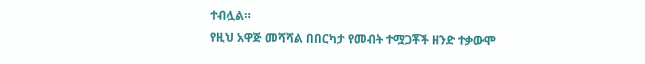ተብሏል።
የዚህ አዋጅ መሻሻል በበርካታ የመብት ተሟጋቾች ዘንድ ተቃውሞ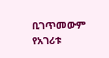ቢገጥመውም የአገሪቱ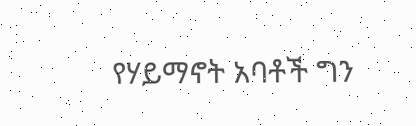የሃይማኖት አባቶች ግን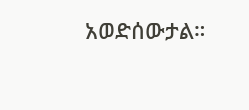አወድሰውታል።